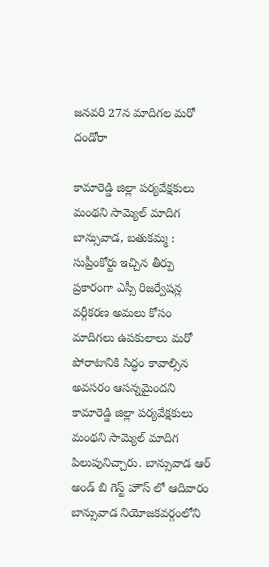జనవరి 27న మాదిగల మరో దండోరా

కామారెడ్డి జిల్లా పర్యవేక్షకులు మంథని సామ్యెల్ మాదిగ  బాన్సువాడ, బతుకమ్మ : సుప్రీంకోర్టు ఇచ్చిన తీర్పు ప్రకారంగా ఎస్సీ రిజర్వేషన్ల వర్గీకరణ అమలు కోసం మాదిగలు ఉపకులాలు మరో పోరాటానికి సిద్ధం కావాల్సిన అవసరం ఆసన్నమైందని కామారెడ్డి జిల్లా పర్యవేక్షకులు మంథని సామ్యెల్ మాదిగ  పిలుపునిచ్చారు. బాన్సువాడ ఆర్ అండ్ బి గెస్ట్ హౌస్ లో ఆదివారం బాన్సువాడ నియోజకవర్గంలోని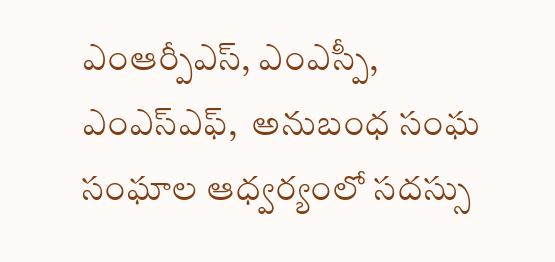ఎంఆర్పీఎస్, ఎంఎస్పీ, ఎంఎస్ఎఫ్,  అనుబంధ సంఘ సంఘాల ఆధ్వర్యంలో సదస్సు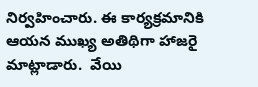నిర్వహించారు. ఈ కార్యక్రమానికి ఆయన ముఖ్య అతిథిగా హాజరై మాట్లాడారు.  వేయి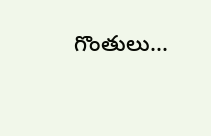గొంతులు...